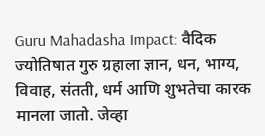Guru Mahadasha Impact: वैदिक ज्योतिषात गुरु ग्रहाला ज्ञान, धन, भाग्य, विवाह, संतती, धर्म आणि शुभतेचा कारक मानला जातो. जेव्हा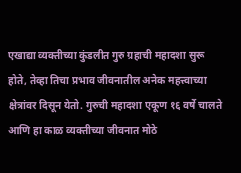एखाद्या व्यक्तीच्या कुंडलीत गुरु ग्रहाची महादशा सुरू होते, तेव्हा तिचा प्रभाव जीवनातील अनेक महत्त्वाच्या क्षेत्रांवर दिसून येतो. गुरुची महादशा एकूण १६ वर्षे चालते आणि हा काळ व्यक्तीच्या जीवनात मोठे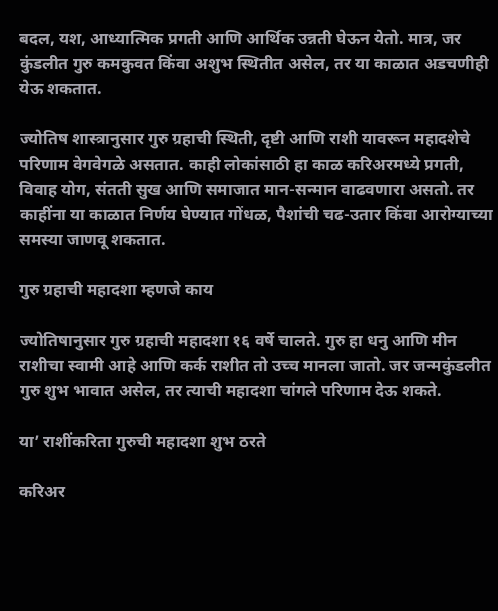बदल, यश, आध्यात्मिक प्रगती आणि आर्थिक उन्नती घेऊन येतो. मात्र, जर कुंडलीत गुरु कमकुवत किंवा अशुभ स्थितीत असेल, तर या काळात अडचणीही येऊ शकतात.

ज्योतिष शास्त्रानुसार गुरु ग्रहाची स्थिती, दृष्टी आणि राशी यावरून महादशेचे परिणाम वेगवेगळे असतात. काही लोकांसाठी हा काळ करिअरमध्ये प्रगती, विवाह योग, संतती सुख आणि समाजात मान-सन्मान वाढवणारा असतो. तर काहींना या काळात निर्णय घेण्यात गोंधळ, पैशांची चढ-उतार किंवा आरोग्याच्या समस्या जाणवू शकतात.

गुरु ग्रहाची महादशा म्हणजे काय

ज्योतिषानुसार गुरु ग्रहाची महादशा १६ वर्षे चालते. गुरु हा धनु आणि मीन राशीचा स्वामी आहे आणि कर्क राशीत तो उच्च मानला जातो. जर जन्मकुंडलीत गुरु शुभ भावात असेल, तर त्याची महादशा चांगले परिणाम देऊ शकते.

या’ राशींकरिता गुरुची महादशा शुभ ठरते

करिअर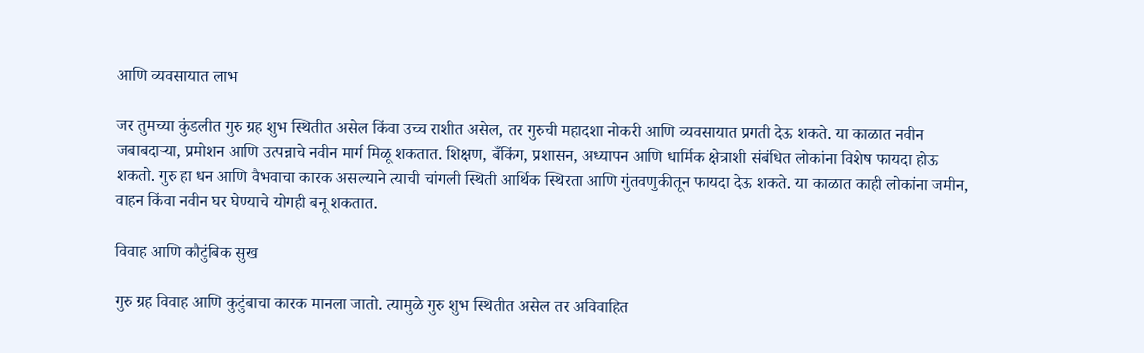आणि व्यवसायात लाभ

जर तुमच्या कुंडलीत गुरु ग्रह शुभ स्थितीत असेल किंवा उच्च राशीत असेल, तर गुरुची महादशा नोकरी आणि व्यवसायात प्रगती देऊ शकते. या काळात नवीन जबाबदाऱ्या, प्रमोशन आणि उत्पन्नाचे नवीन मार्ग मिळू शकतात. शिक्षण, बँकिंग, प्रशासन, अध्यापन आणि धार्मिक क्षेत्राशी संबंधित लोकांना विशेष फायदा होऊ शकतो. गुरु हा धन आणि वैभवाचा कारक असल्याने त्याची चांगली स्थिती आर्थिक स्थिरता आणि गुंतवणुकीतून फायदा देऊ शकते. या काळात काही लोकांना जमीन, वाहन किंवा नवीन घर घेण्याचे योगही बनू शकतात.

विवाह आणि कौटुंबिक सुख

गुरु ग्रह विवाह आणि कुटुंबाचा कारक मानला जातो. त्यामुळे गुरु शुभ स्थितीत असेल तर अविवाहित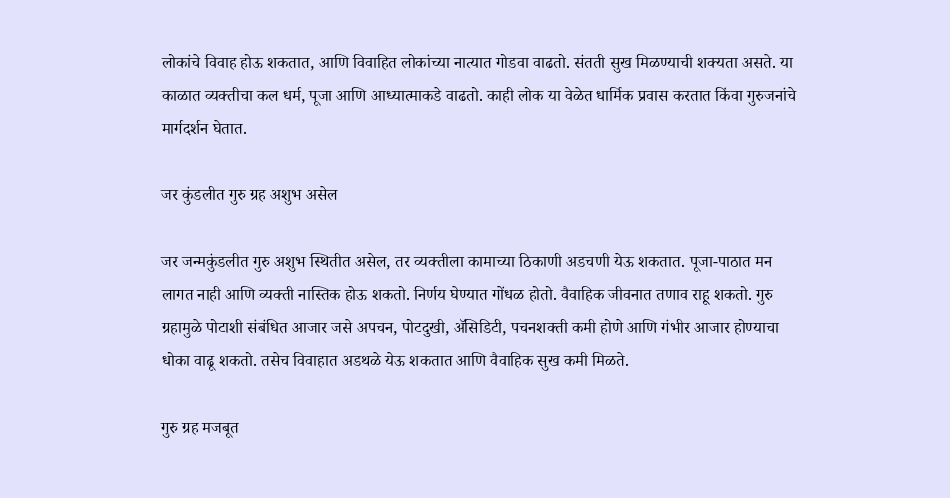लोकांचे विवाह होऊ शकतात, आणि विवाहित लोकांच्या नात्यात गोडवा वाढतो. संतती सुख मिळण्याची शक्यता असते. या काळात व्यक्तीचा कल धर्म, पूजा आणि आध्यात्माकडे वाढतो. काही लोक या वेळेत धार्मिक प्रवास करतात किंवा गुरुजनांचे मार्गदर्शन घेतात.

जर कुंडलीत गुरु ग्रह अशुभ असेल

जर जन्मकुंडलीत गुरु अशुभ स्थितीत असेल, तर व्यक्तीला कामाच्या ठिकाणी अडचणी येऊ शकतात. पूजा-पाठात मन लागत नाही आणि व्यक्ती नास्तिक होऊ शकतो. निर्णय घेण्यात गोंधळ होतो. वैवाहिक जीवनात तणाव राहू शकतो. गुरु ग्रहामुळे पोटाशी संबंधित आजार जसे अपचन, पोटदुखी, ॲसिडिटी, पचनशक्ती कमी होणे आणि गंभीर आजार होण्याचा धोका वाढू शकतो. तसेच विवाहात अडथळे येऊ शकतात आणि वैवाहिक सुख कमी मिळते.

गुरु ग्रह मजबूत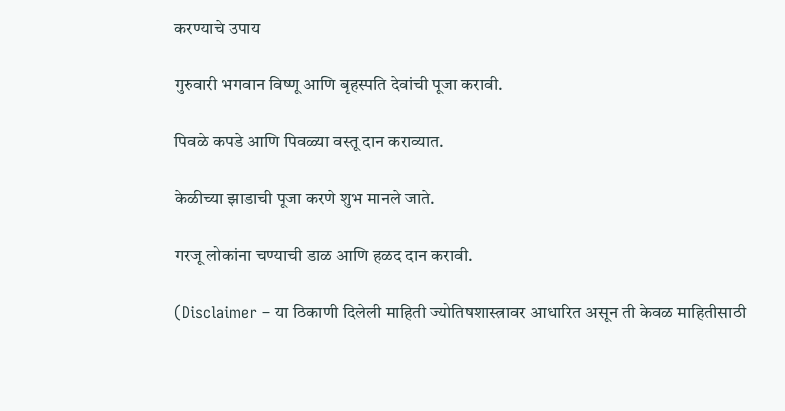करण्याचे उपाय

गुरुवारी भगवान विष्णू आणि बृहस्पति देवांची पूजा करावी.

पिवळे कपडे आणि पिवळ्या वस्तू दान कराव्यात.

केळीच्या झाडाची पूजा करणे शुभ मानले जाते.

गरजू लोकांना चण्याची डाळ आणि हळद दान करावी.

(Disclaimer – या ठिकाणी दिलेली माहिती ज्योतिषशास्त्रावर आधारित असून ती केवळ माहितीसाठी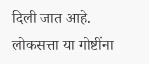दिली जात आहे. लोकसत्ता या गोष्टींना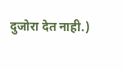दुजोरा देत नाही.)